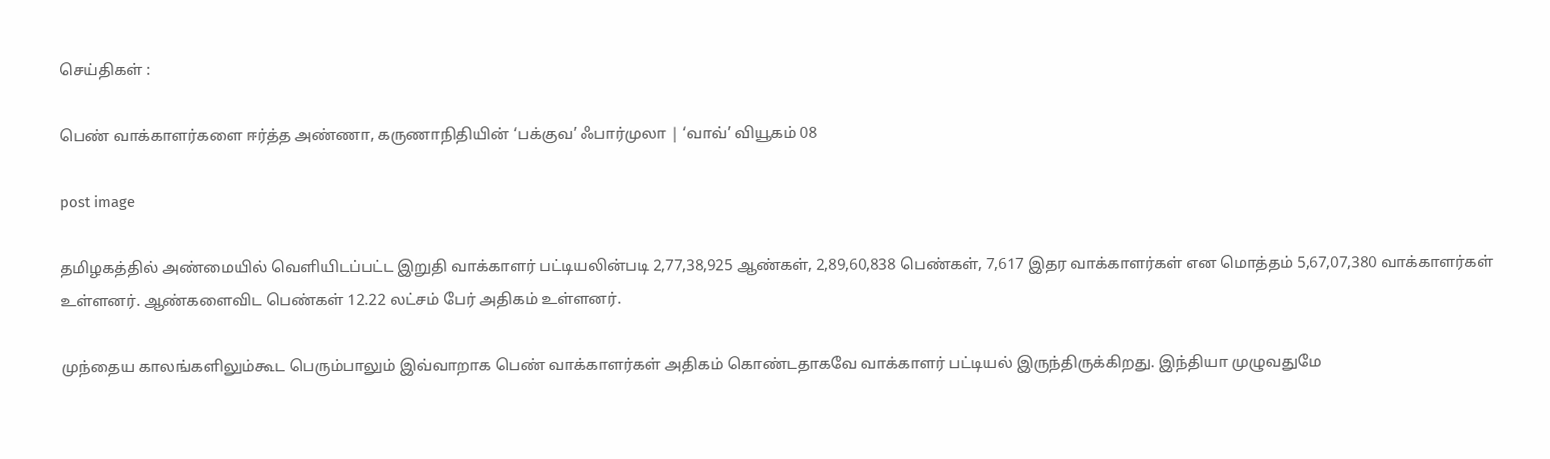செய்திகள் :

பெண் வாக்காளர்களை ஈர்த்த அண்ணா, கருணாநிதியின் ‘பக்குவ’ ஃபார்முலா | ‘வாவ்’ வியூகம் 08

post image

தமிழகத்தில் அண்மையில் வெளியிடப்பட்ட இறுதி வாக்காளர் பட்டியலின்படி 2,77,38,925 ஆண்கள், 2,89,60,838 பெண்கள், 7,617 இதர வாக்காளர்கள் என மொத்தம் 5,67,07,380 வாக்காளர்கள் உள்ளனர். ஆண்களைவிட பெண்கள் 12.22 லட்சம் பேர் அதிகம் உள்ளனர்.

முந்தைய காலங்களிலும்கூட பெரும்பாலும் இவ்வாறாக பெண் வாக்காளர்கள் அதிகம் கொண்டதாகவே வாக்காளர் பட்டியல் இருந்திருக்கிறது. இந்தியா முழுவதுமே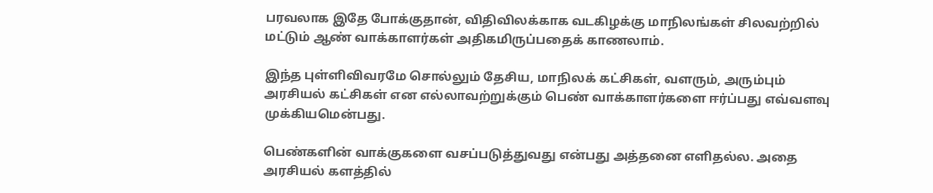பரவலாக இதே போக்குதான், விதிவிலக்காக வடகிழக்கு மாநிலங்கள் சிலவற்றில் மட்டும் ஆண் வாக்காளர்கள் அதிகமிருப்பதைக் காணலாம்.

இந்த புள்ளிவிவரமே சொல்லும் தேசிய, மாநிலக் கட்சிகள், வளரும், அரும்பும் அரசியல் கட்சிகள் என எல்லாவற்றுக்கும் பெண் வாக்காளர்களை ஈர்ப்பது எவ்வளவு முக்கியமென்பது.

பெண்களின் வாக்குகளை வசப்படுத்துவது என்பது அத்தனை எளிதல்ல. அதை அரசியல் களத்தில்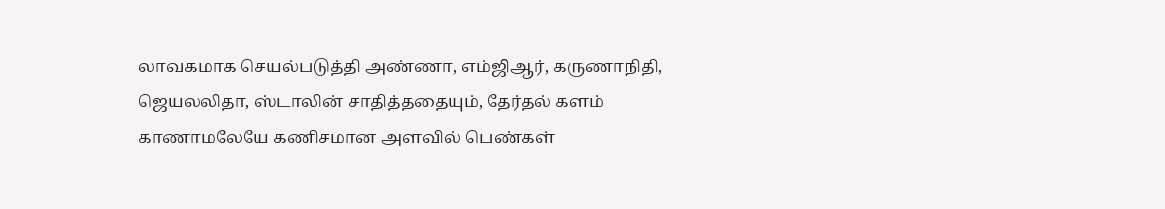லாவகமாக செயல்படுத்தி அண்ணா, எம்ஜிஆர், கருணாநிதி, ஜெயலலிதா, ஸ்டாலின் சாதித்ததையும், தேர்தல் களம் காணாமலேயே கணிசமான அளவில் பெண்கள்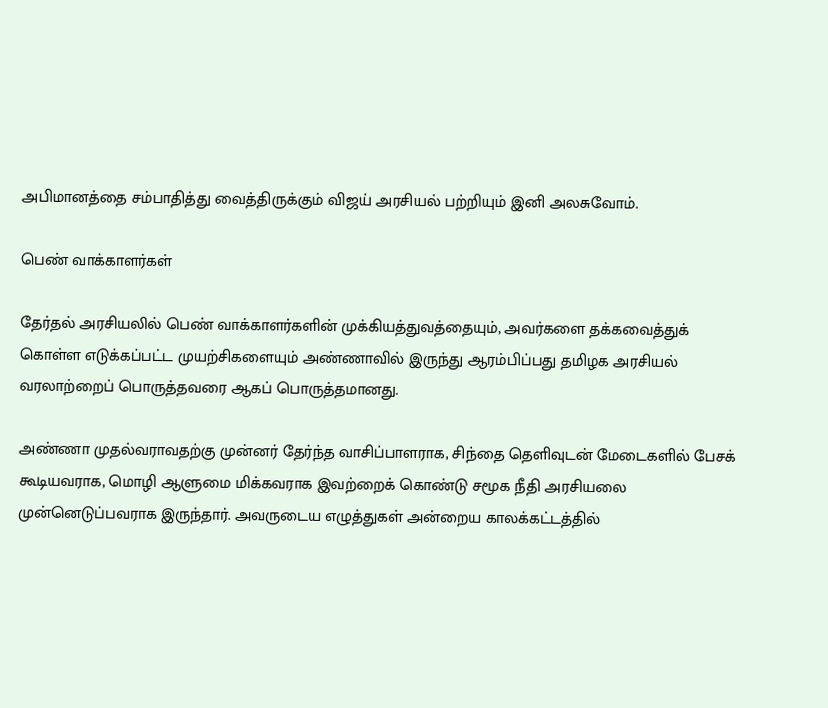அபிமானத்தை சம்பாதித்து வைத்திருக்கும் விஜய் அரசியல் பற்றியும் இனி அலசுவோம்.

பெண் வாக்காளர்கள்

தேர்தல் அரசியலில் பெண் வாக்காளர்களின் முக்கியத்துவத்தையும், அவர்களை தக்கவைத்துக் கொள்ள எடுக்கப்பட்ட முயற்சிகளையும் அண்ணாவில் இருந்து ஆரம்பிப்பது தமிழக அரசியல் வரலாற்றைப் பொருத்தவரை ஆகப் பொருத்தமானது.

அண்ணா முதல்வராவதற்கு முன்னர் தேர்ந்த வாசிப்பாளராக, சிந்தை தெளிவுடன் மேடைகளில் பேசக் கூடியவராக, மொழி ஆளுமை மிக்கவராக இவற்றைக் கொண்டு சமூக நீதி அரசியலை முன்னெடுப்பவராக இருந்தார். அவருடைய எழுத்துகள் அன்றைய காலக்கட்டத்தில்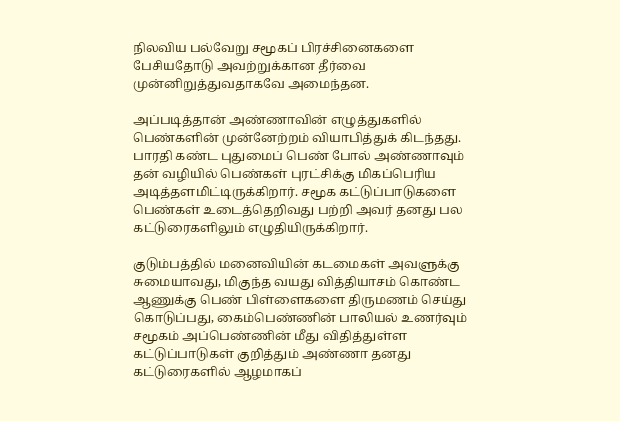நிலவிய பல்வேறு சமூகப் பிரச்சினைகளை பேசியதோடு அவற்றுக்கான தீர்வை முன்னிறுத்துவதாகவே அமைந்தன.

அப்படித்தான் அண்ணாவின் எழுத்துகளில் பெண்களின் முன்னேற்றம் வியாபித்துக் கிடந்தது. பாரதி கண்ட புதுமைப் பெண் போல் அண்ணாவும் தன் வழியில் பெண்கள் புரட்சிக்கு மிகப்பெரிய அடித்தளமிட்டிருக்கிறார். சமூக கட்டுப்பாடுகளை பெண்கள் உடைத்தெறிவது பற்றி அவர் தனது பல கட்டுரைகளிலும் எழுதியிருக்கிறார்.

குடும்பத்தில் மனைவியின் கடமைகள் அவளுக்கு சுமையாவது, மிகுந்த வயது வித்தியாசம் கொண்ட ஆணுக்கு பெண் பிள்ளைகளை திருமணம் செய்து கொடுப்பது, கைம்பெண்ணின் பாலியல் உணர்வும் சமூகம் அப்பெண்ணின் மீது விதித்துள்ள கட்டுப்பாடுகள் குறித்தும் அண்ணா தனது கட்டுரைகளில் ஆழமாகப்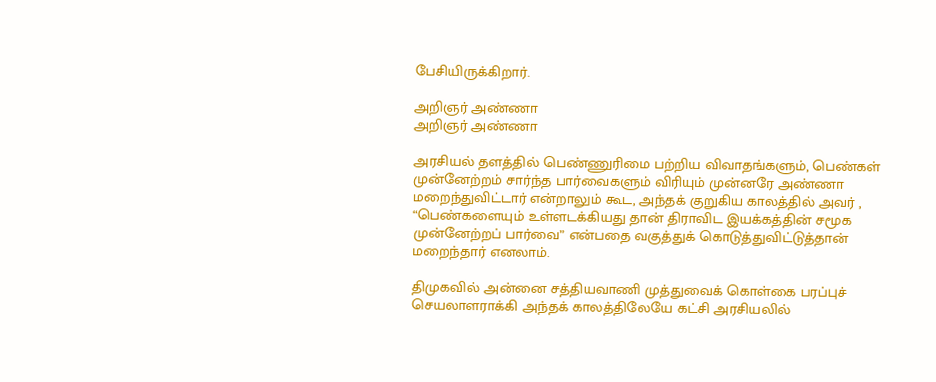பேசியிருக்கிறார்.

அறிஞர் அண்ணா
அறிஞர் அண்ணா

அரசியல் தளத்தில் பெண்ணுரிமை பற்றிய விவாதங்களும், பெண்கள் முன்னேற்றம் சார்ந்த பார்வைகளும் விரியும் முன்னரே அண்ணா மறைந்துவிட்டார் என்றாலும் கூட, அந்தக் குறுகிய காலத்தில் அவர் , “பெண்களையும் உள்ளடக்கியது தான் திராவிட இயக்கத்தின் சமூக முன்னேற்றப் பார்வை” என்பதை வகுத்துக் கொடுத்துவிட்டுத்தான் மறைந்தார் எனலாம்.

திமுகவில் அன்னை சத்தியவாணி முத்துவைக் கொள்கை பரப்புச் செயலாளராக்கி அந்தக் காலத்திலேயே கட்சி அரசியலில்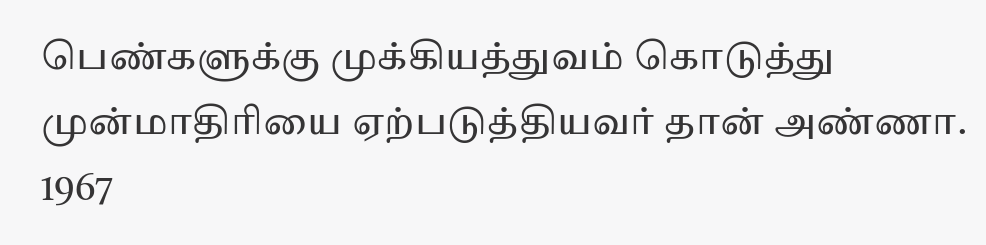பெண்களுக்கு முக்கியத்துவம் கொடுத்து முன்மாதிரியை ஏற்படுத்தியவர் தான் அண்ணா. 1967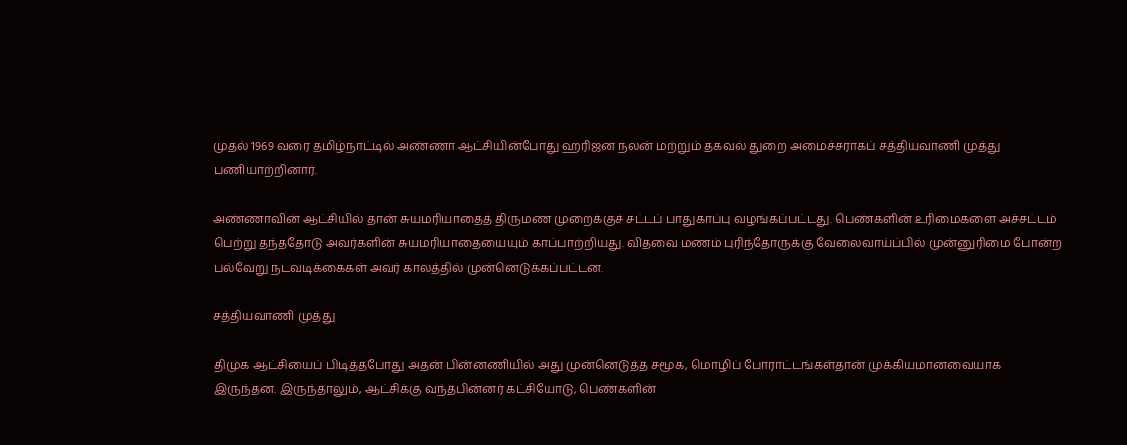முதல் 1969 வரை தமிழ்நாட்டில் அண்ணா ஆட்சியின்போது ஹரிஜன நலன் மற்றும் தகவல் துறை அமைச்சராகப் சத்தியவாணி முத்து பணியாற்றினார்.

அண்ணாவின் ஆட்சியில் தான் சுயமரியாதைத் திருமண முறைக்குச் சட்டப் பாதுகாப்பு வழங்கப்பட்டது. பெண்களின் உரிமைகளை அச்சட்டம் பெற்று தந்ததோடு அவர்களின் சுயமரியாதையையும் காப்பாற்றியது. விதவை மணம் புரிந்தோருக்கு வேலைவாய்ப்பில் முன்னுரிமை போன்ற பல்வேறு நடவடிக்கைகள் அவர் காலத்தில் முன்னெடுக்கப்பட்டன.

சத்தியவாணி முத்து

திமுக ஆட்சியைப் பிடித்தபோது அதன் பின்னணியில் அது முன்னெடுத்த சமூக, மொழிப் போராட்டங்கள்தான் முக்கியமானவையாக இருந்தன. இருந்தாலும், ஆட்சிக்கு வந்தபின்னர் கட்சியோடு, பெண்களின்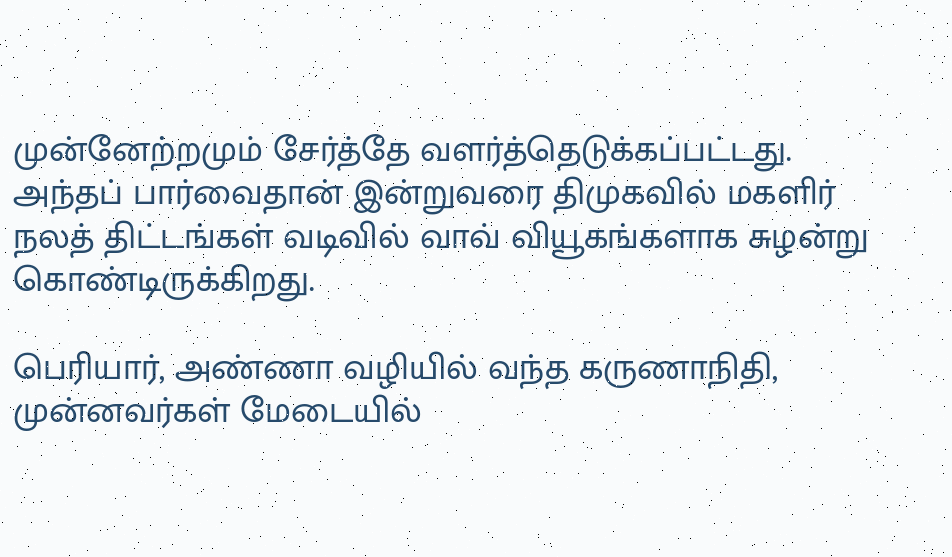முன்னேற்றமும் சேர்த்தே வளர்த்தெடுக்கப்பட்டது. அந்தப் பார்வைதான் இன்றுவரை திமுகவில் மகளிர் நலத் திட்டங்கள் வடிவில் வாவ் வியூகங்களாக சுழன்று கொண்டிருக்கிறது.

பெரியார், அண்ணா வழியில் வந்த கருணாநிதி, முன்னவர்கள் மேடையில்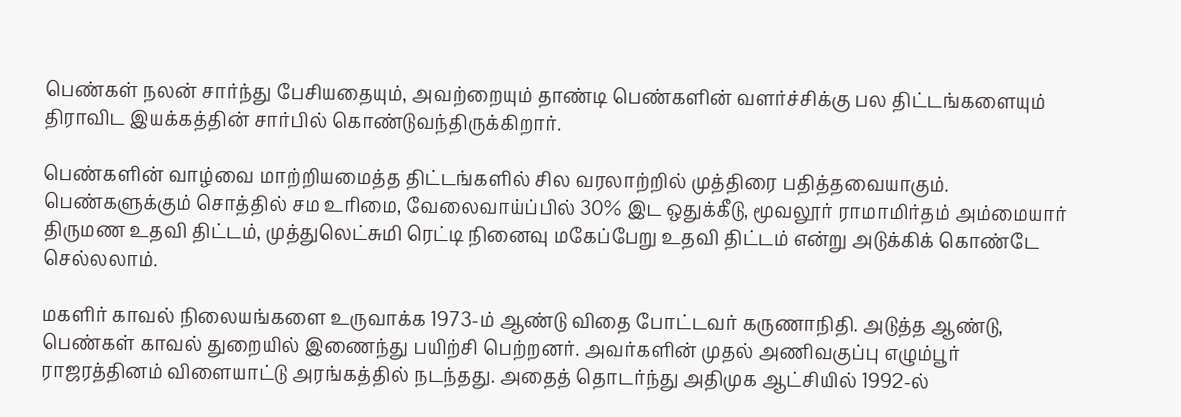பெண்கள் நலன் சார்ந்து பேசியதையும், அவற்றையும் தாண்டி பெண்களின் வளர்ச்சிக்கு பல திட்டங்களையும் திராவிட இயக்கத்தின் சார்பில் கொண்டுவந்திருக்கிறார்.

பெண்களின் வாழ்வை மாற்றியமைத்த திட்டங்களில் சில வரலாற்றில் முத்திரை பதித்தவையாகும். பெண்களுக்கும் சொத்தில் சம உரிமை, வேலைவாய்ப்பில் 30% இட ஒதுக்கீடு, மூவலூர் ராமாமிர்தம் அம்மையார் திருமண உதவி திட்டம், முத்துலெட்சுமி ரெட்டி நினைவு மகேப்பேறு உதவி திட்டம் என்று அடுக்கிக் கொண்டே செல்லலாம்.

மகளிர் காவல் நிலையங்களை உருவாக்க 1973-ம் ஆண்டு விதை போட்டவர் கருணாநிதி. அடுத்த ஆண்டு, பெண்கள் காவல் துறையில் இணைந்து பயிற்சி பெற்றனர். அவர்களின் முதல் அணிவகுப்பு எழும்பூர் ராஜரத்தினம் விளையாட்டு அரங்கத்தில் நடந்தது. அதைத் தொடர்ந்து அதிமுக ஆட்சியில் 1992-ல்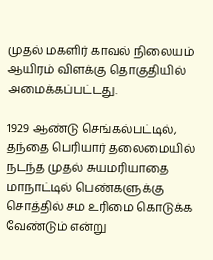முதல் மகளிர் காவல் நிலையம் ஆயிரம் விளக்கு தொகுதியில் அமைக்கப்பட்டது.

1929 ஆண்டு செங்கல்பட்டில், தந்தை பெரியார் தலைமையில் நடந்த முதல் சுயமரியாதை மாநாட்டில் பெண்களுக்கு சொத்தில் சம உரிமை கொடுக்க வேண்டும் என்று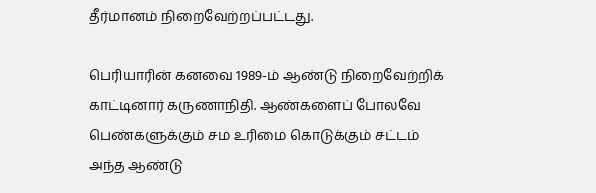தீர்மானம் நிறைவேற்றப்பட்டது.

பெரியாரின் கனவை 1989-ம் ஆண்டு நிறைவேற்றிக் காட்டினார் கருணாநிதி. ஆண்களைப் போலவே பெண்களுக்கும் சம உரிமை கொடுக்கும் சட்டம் அந்த ஆண்டு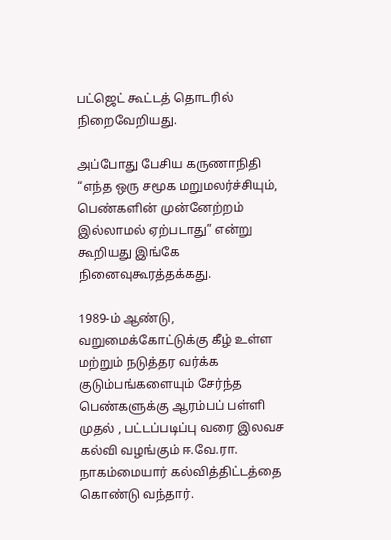பட்ஜெட் கூட்டத் தொடரில் நிறைவேறியது.

அப்போது பேசிய கருணாநிதி “எந்த ஒரு சமூக மறுமலர்ச்சியும், பெண்களின் முன்னேற்றம் இல்லாமல் ஏற்படாது” என்று கூறியது இங்கே நினைவுகூரத்தக்கது.

1989-ம் ஆண்டு, வறுமைக்கோட்டுக்கு கீழ் உள்ள மற்றும் நடுத்தர வர்க்க குடும்பங்களையும் சேர்ந்த பெண்களுக்கு ஆரம்பப் பள்ளி முதல் , பட்டப்படிப்பு வரை இலவச கல்வி வழங்கும் ஈ.வே.ரா. நாகம்மையார் கல்வித்திட்டத்தை கொண்டு வந்தார்.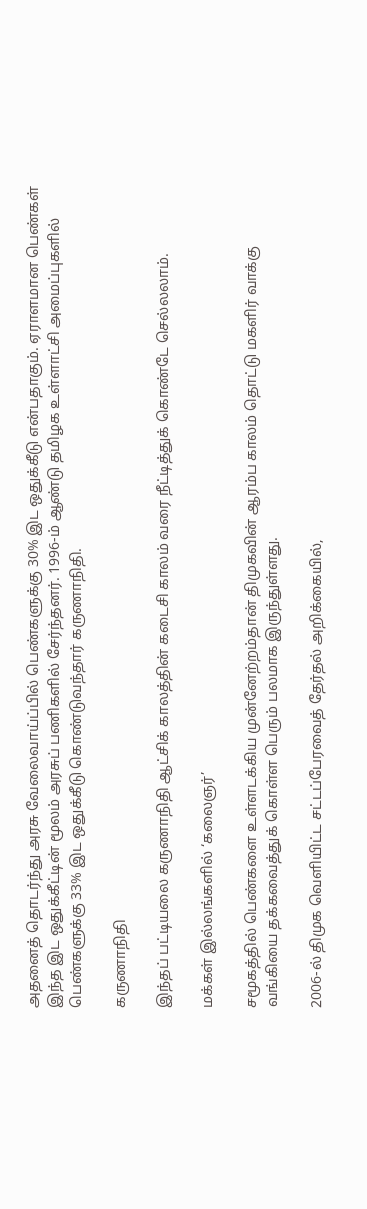அதனைத் தொடர்ந்து அரசு வேலைவாய்ப்பில் பெண்களுக்கு 30% இட ஒதுக்கீடு என்பதாகும். ஏராளமான பெண்கள் இந்த இட ஒதுக்கீட்டின் மூலம் அரசுப் பணிகளில் சேர்ந்தனர். 1996-ம் ஆண்டு தமிழக உள்ளாட்சி அமைப்புகளில் பெண்களுக்கு 33% இட ஒதுக்கீடு கொண்டுவந்தார் கருணாநிதி.

கருணாநிதி

இந்தப் பட்டியலை கருணாநிதி ஆட்சிக் காலத்தின் கடைசி காலம் வரை நீட்டித்துக் கொண்டே செல்லலாம்.

மக்கள் இல்லங்களில் ‘கலைஞர்’

சமூகத்தில் பெண்களை உள்ளடக்கிய முன்னேற்றம்தான் திமுகவின் ஆரம்ப காலம் தொட்டு மகளிர் வாக்கு வங்கியை தக்கவைத்துக் கொள்ள பெரும் பலமாக இருந்துள்ளது.

2006-ல் திமுக வெளியிட்ட சட்டப்பேரவைத் தேர்தல் அறிக்கையில்,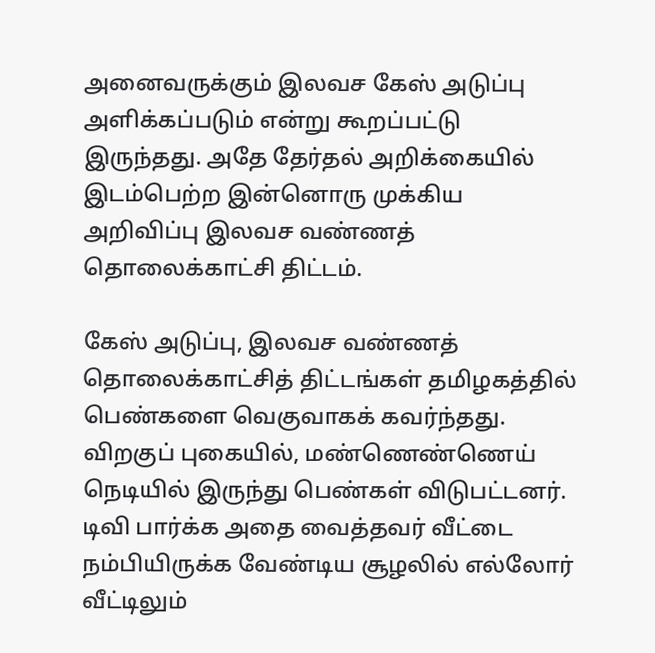அனைவருக்கும் இலவச கேஸ் அடுப்பு அளிக்கப்படும் என்று கூறப்பட்டு இருந்தது. அதே தேர்தல் அறிக்கையில் இடம்பெற்ற இன்னொரு முக்கிய அறிவிப்பு இலவச வண்ணத் தொலைக்காட்சி திட்டம்.

கேஸ் அடுப்பு, இலவச வண்ணத் தொலைக்காட்சித் திட்டங்கள் தமிழகத்தில் பெண்களை வெகுவாகக் கவர்ந்தது. விறகுப் புகையில், மண்ணெண்ணெய் நெடியில் இருந்து பெண்கள் விடுபட்டனர். டிவி பார்க்க அதை வைத்தவர் வீட்டை நம்பியிருக்க வேண்டிய சூழலில் எல்லோர் வீட்டிலும்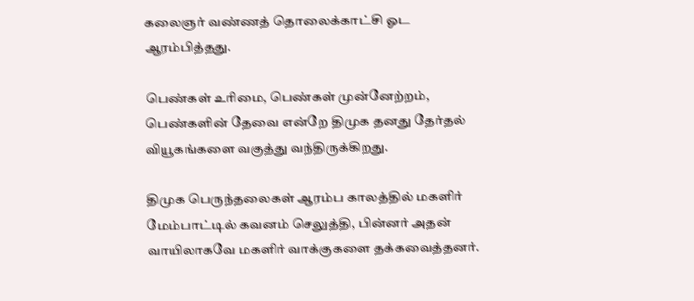கலைஞர் வண்ணத் தொலைக்காட்சி ஓட ஆரம்பித்தது.

பெண்கள் உரிமை, பெண்கள் முன்னேற்றம், பெண்களின் தேவை என்றே திமுக தனது தேர்தல் வியூகங்களை வகுத்து வந்திருக்கிறது.

திமுக பெருந்தலைகள் ஆரம்ப காலத்தில் மகளிர் மேம்பாட்டில் கவனம் செலுத்தி, பின்னர் அதன் வாயிலாகவே மகளிர் வாக்குகளை தக்கவைத்தனர்.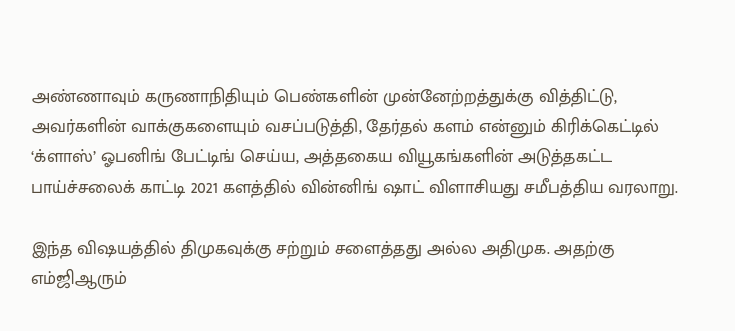அண்ணாவும் கருணாநிதியும் பெண்களின் முன்னேற்றத்துக்கு வித்திட்டு, அவர்களின் வாக்குகளையும் வசப்படுத்தி, தேர்தல் களம் என்னும் கிரிக்கெட்டில் ‘க்ளாஸ்’ ஓபனிங் பேட்டிங் செய்ய, அத்தகைய வியூகங்களின் அடுத்தகட்ட பாய்ச்சலைக் காட்டி 2021 களத்தில் வின்னிங் ஷாட் விளாசியது சமீபத்திய வரலாறு.

இந்த விஷயத்தில் திமுகவுக்கு சற்றும் சளைத்தது அல்ல அதிமுக. அதற்கு எம்ஜிஆரும்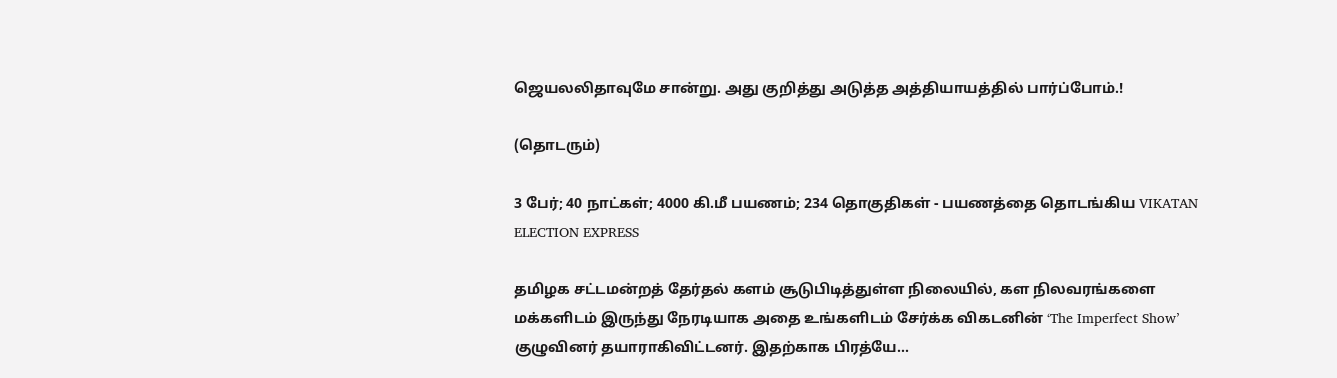ஜெயலலிதாவுமே சான்று. அது குறித்து அடுத்த அத்தியாயத்தில் பார்ப்போம்.!

(தொடரும்)

3 பேர்; 40 நாட்கள்; 4000 கி.மீ பயணம்; 234 தொகுதிகள் - பயணத்தை தொடங்கிய VIKATAN ELECTION EXPRESS

தமிழக சட்டமன்றத் தேர்தல் களம் சூடுபிடித்துள்ள நிலையில், கள நிலவரங்களை மக்களிடம் இருந்து நேரடியாக அதை உங்களிடம் சேர்க்க விகடனின் ‘The Imperfect Show’ குழுவினர் தயாராகிவிட்டனர். இதற்காக பிரத்யே...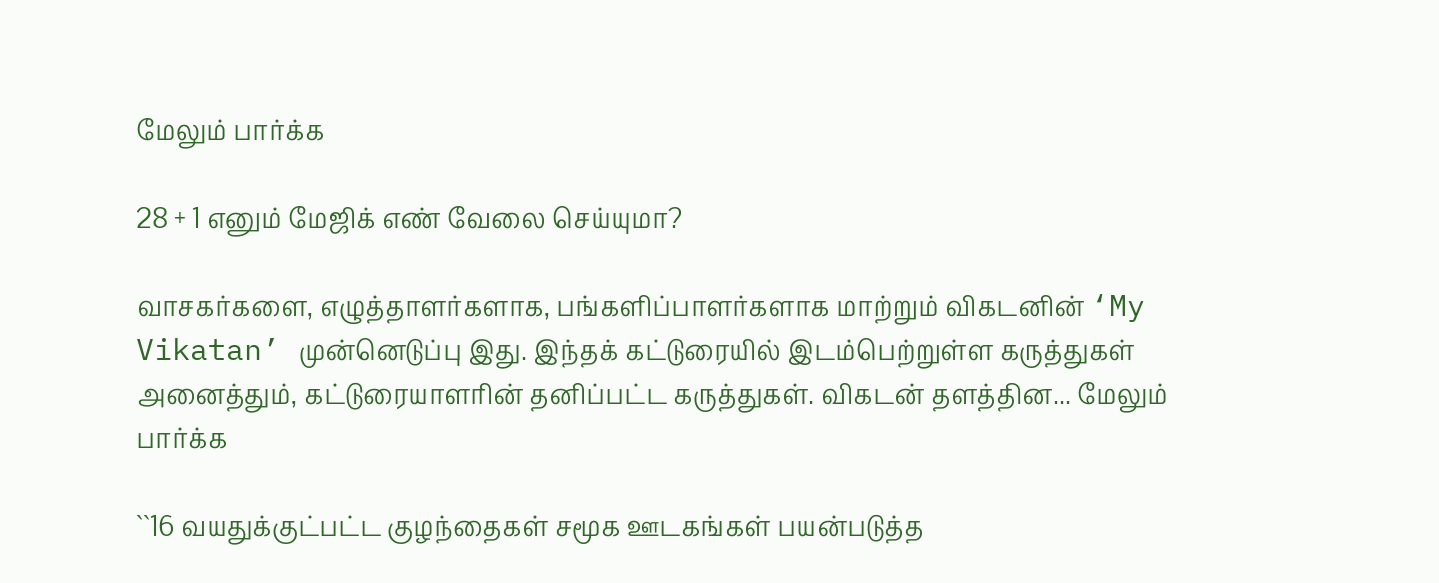மேலும் பார்க்க

28 + 1 எனும் மேஜிக் எண் வேலை செய்யுமா?

வாசகர்களை, எழுத்தாளர்களாக, பங்களிப்பாளர்களாக மாற்றும் விகடனின் ‘My Vikatan’ முன்னெடுப்பு இது. இந்தக் கட்டுரையில் இடம்பெற்றுள்ள கருத்துகள் அனைத்தும், கட்டுரையாளரின் தனிப்பட்ட கருத்துகள். விகடன் தளத்தின... மேலும் பார்க்க

``16 வயதுக்குட்பட்ட குழந்தைகள் சமூக ஊடகங்கள் பயன்படுத்த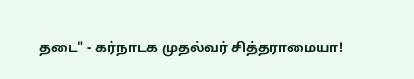தடை" - கர்நாடக முதல்வர் சித்தராமையா!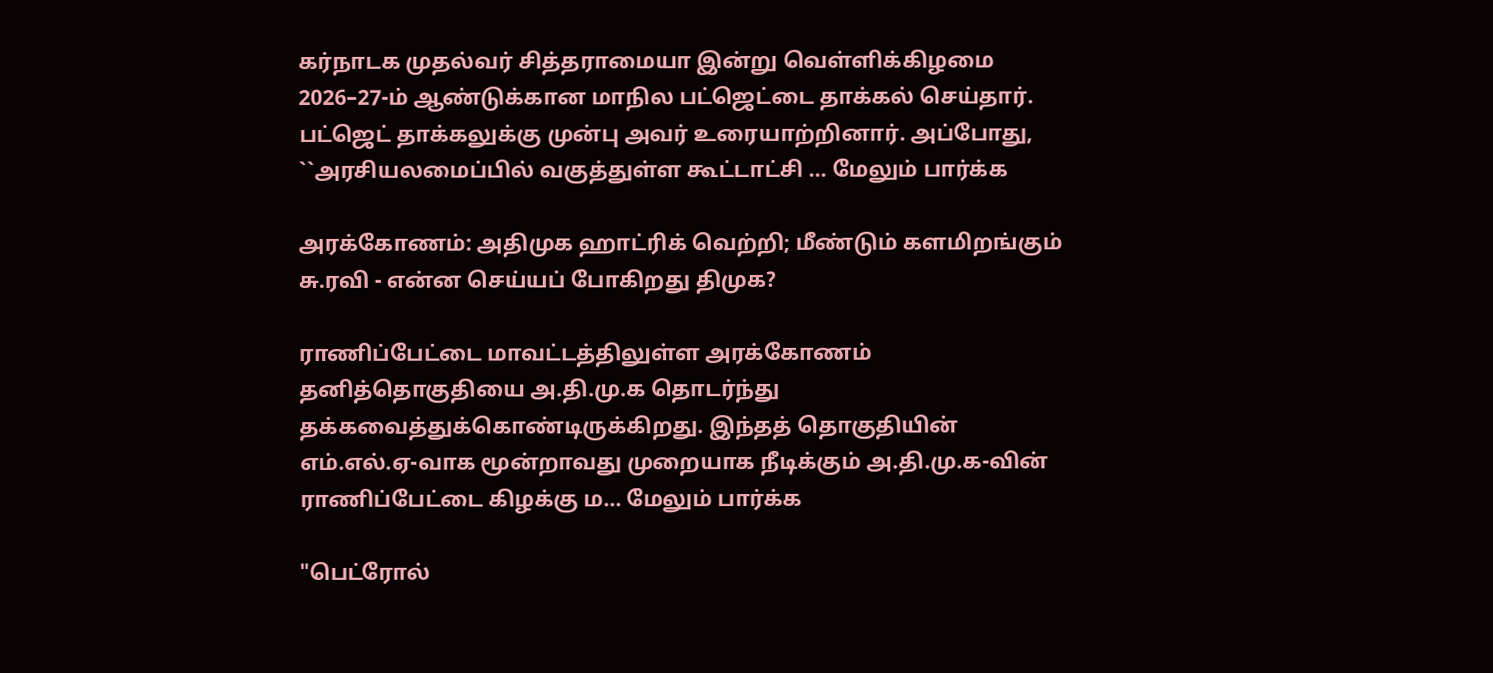கர்நாடக முதல்வர் சித்தராமையா இன்று வெள்ளிக்கிழமை 2026–27-ம் ஆண்டுக்கான மாநில பட்ஜெட்டை தாக்கல் செய்தார். பட்ஜெட் தாக்கலுக்கு முன்பு அவர் உரையாற்றினார். அப்போது, ``அரசியலமைப்பில் வகுத்துள்ள கூட்டாட்சி ... மேலும் பார்க்க

அரக்கோணம்: அதிமுக ஹாட்ரிக் வெற்றி; மீண்டும் களமிறங்கும் சு.ரவி - என்ன செய்யப் போகிறது திமுக?

ராணிப்பேட்டை மாவட்டத்திலுள்ள அரக்கோணம் தனித்தொகுதியை அ.தி.மு.க தொடர்ந்து தக்கவைத்துக்கொண்டிருக்கிறது. இந்தத் தொகுதியின் எம்.எல்.ஏ-வாக மூன்றாவது முறையாக நீடிக்கும் அ.தி.மு.க-வின் ராணிப்பேட்டை கிழக்கு ம... மேலும் பார்க்க

"பெட்ரோல்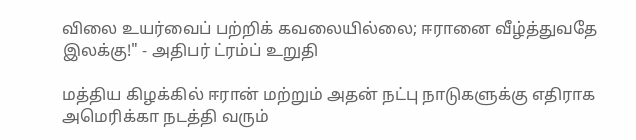விலை உயர்வைப் பற்றிக் கவலையில்லை; ஈரானை வீழ்த்துவதே இலக்கு!" - அதிபர் ட்ரம்ப் உறுதி

மத்திய கிழக்கில் ஈரான் மற்றும் அதன் நட்பு நாடுகளுக்கு எதிராக அமெரிக்கா நடத்தி வரும்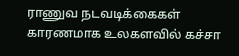ராணுவ நடவடிக்கைகள் காரணமாக உலகளவில் கச்சா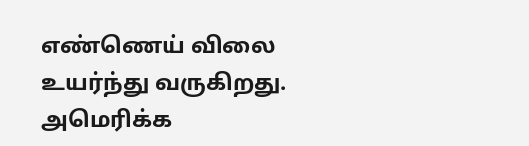எண்ணெய் விலை உயர்ந்து வருகிறது. அமெரிக்க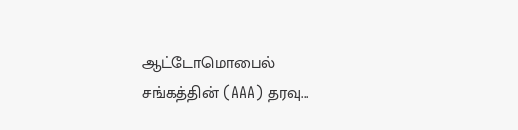ஆட்டோமொபைல் சங்கத்தின் (AAA) தரவு...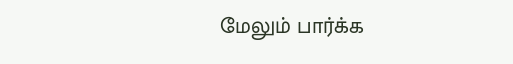மேலும் பார்க்க